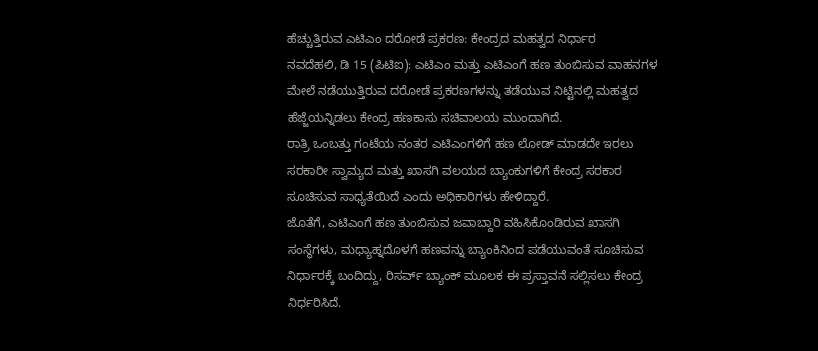ಹೆಚ್ಚುತ್ತಿರುವ ಎಟಿಎಂ ದರೋಡೆ ಪ್ರಕರಣ: ಕೇಂದ್ರದ ಮಹತ್ವದ ನಿರ್ಧಾರ
ನವದೆಹಲಿ, ಡಿ 15 (ಪಿಟಿಐ): ಎಟಿಎಂ ಮತ್ತು ಎಟಿಎಂಗೆ ಹಣ ತುಂಬಿಸುವ ವಾಹನಗಳ ಮೇಲೆ ನಡೆಯುತ್ತಿರುವ ದರೋಡೆ ಪ್ರಕರಣಗಳನ್ನು ತಡೆಯುವ ನಿಟ್ಟಿನಲ್ಲಿ ಮಹತ್ವದ ಹೆಜ್ಜೆಯನ್ನಿಡಲು ಕೇಂದ್ರ ಹಣಕಾಸು ಸಚಿವಾಲಯ ಮುಂದಾಗಿದೆ.
ರಾತ್ರಿ ಒಂಬತ್ತು ಗಂಟೆಯ ನಂತರ ಎಟಿಎಂಗಳಿಗೆ ಹಣ ಲೋಡ್ ಮಾಡದೇ ಇರಲು ಸರಕಾರೀ ಸ್ವಾಮ್ಯದ ಮತ್ತು ಖಾಸಗಿ ವಲಯದ ಬ್ಯಾಂಕುಗಳಿಗೆ ಕೇಂದ್ರ ಸರಕಾರ ಸೂಚಿಸುವ ಸಾಧ್ಯತೆಯಿದೆ ಎಂದು ಅಧಿಕಾರಿಗಳು ಹೇಳಿದ್ದಾರೆ.
ಜೊತೆಗೆ, ಎಟಿಎಂಗೆ ಹಣ ತುಂಬಿಸುವ ಜವಾಬ್ದಾರಿ ವಹಿಸಿಕೊಂಡಿರುವ ಖಾಸಗಿ ಸಂಸ್ಥೆಗಳು, ಮಧ್ಯಾಹ್ನದೊಳಗೆ ಹಣವನ್ನು ಬ್ಯಾಂಕಿನಿಂದ ಪಡೆಯುವಂತೆ ಸೂಚಿಸುವ ನಿರ್ಧಾರಕ್ಕೆ ಬಂದಿದ್ದು, ರಿಸರ್ವ್ ಬ್ಯಾಂಕ್ ಮೂಲಕ ಈ ಪ್ರಸ್ತಾವನೆ ಸಲ್ಲಿಸಲು ಕೇಂದ್ರ ನಿರ್ಧರಿಸಿದೆ.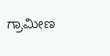ಗ್ರಾಮೀಣ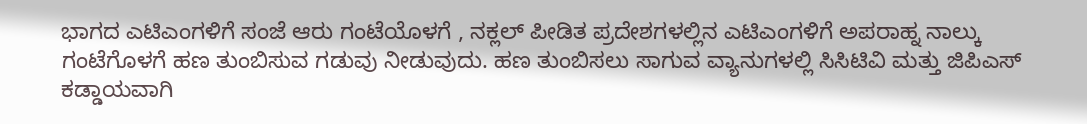ಭಾಗದ ಎಟಿಎಂಗಳಿಗೆ ಸಂಜೆ ಆರು ಗಂಟೆಯೊಳಗೆ , ನಕ್ಲಲ್ ಪೀಡಿತ ಪ್ರದೇಶಗಳಲ್ಲಿನ ಎಟಿಎಂಗಳಿಗೆ ಅಪರಾಹ್ನ ನಾಲ್ಕು ಗಂಟೆಗೊಳಗೆ ಹಣ ತುಂಬಿಸುವ ಗಡುವು ನೀಡುವುದು. ಹಣ ತುಂಬಿಸಲು ಸಾಗುವ ವ್ಯಾನುಗಳಲ್ಲಿ ಸಿಸಿಟಿವಿ ಮತ್ತು ಜಿಪಿಎಸ್ ಕಡ್ಡಾಯವಾಗಿ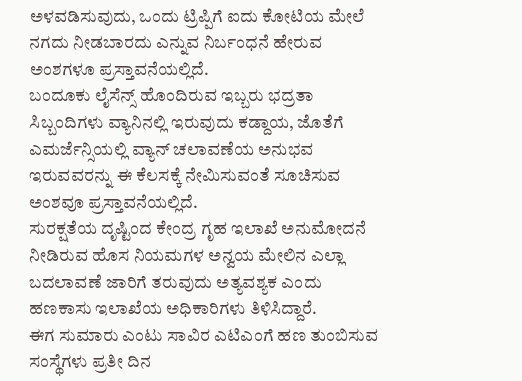ಅಳವಡಿಸುವುದು, ಒಂದು ಟ್ರಿಪ್ಪಿಗೆ ಐದು ಕೋಟಿಯ ಮೇಲೆ ನಗದು ನೀಡಬಾರದು ಎನ್ನುವ ನಿರ್ಬಂಧನೆ ಹೇರುವ ಅಂಶಗಳೂ ಪ್ರಸ್ತಾವನೆಯಲ್ಲಿದೆ.
ಬಂದೂಕು ಲೈಸೆನ್ಸ್ ಹೊಂದಿರುವ ಇಬ್ಬರು ಭದ್ರತಾ ಸಿಬ್ಬಂದಿಗಳು ವ್ಯಾನಿನಲ್ಲಿ ಇರುವುದು ಕಡ್ದಾಯ, ಜೊತೆಗೆ ಎಮರ್ಜೆನ್ಸಿಯಲ್ಲಿ ವ್ಯಾನ್ ಚಲಾವಣೆಯ ಅನುಭವ ಇರುವವರನ್ನು ಈ ಕೆಲಸಕ್ಕೆ ನೇಮಿಸುವಂತೆ ಸೂಚಿಸುವ ಅಂಶವೂ ಪ್ರಸ್ತಾವನೆಯಲ್ಲಿದೆ.
ಸುರಕ್ಷತೆಯ ದೃಷ್ಟಿಂದ ಕೇಂದ್ರ ಗೃಹ ಇಲಾಖೆ ಅನುಮೋದನೆ ನೀಡಿರುವ ಹೊಸ ನಿಯಮಗಳ ಅನ್ವಯ ಮೇಲಿನ ಎಲ್ಲಾ ಬದಲಾವಣೆ ಜಾರಿಗೆ ತರುವುದು ಅತ್ಯವಶ್ಯಕ ಎಂದು ಹಣಕಾಸು ಇಲಾಖೆಯ ಅಧಿಕಾರಿಗಳು ತಿಳಿಸಿದ್ದಾರೆ.
ಈಗ ಸುಮಾರು ಎಂಟು ಸಾವಿರ ಎಟಿಎಂಗೆ ಹಣ ತುಂಬಿಸುವ ಸಂಸ್ಥೆಗಳು ಪ್ರತೀ ದಿನ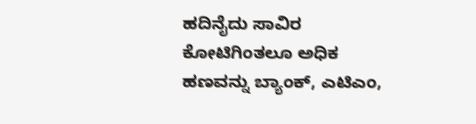ಹದಿನೈದು ಸಾವಿರ ಕೋಟಿಗಿಂತಲೂ ಅಧಿಕ ಹಣವನ್ನು ಬ್ಯಾಂಕ್, ಎಟಿಎಂ,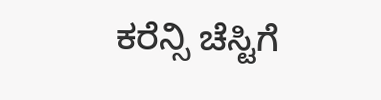ಕರೆನ್ಸಿ ಚೆಸ್ಟಿಗೆ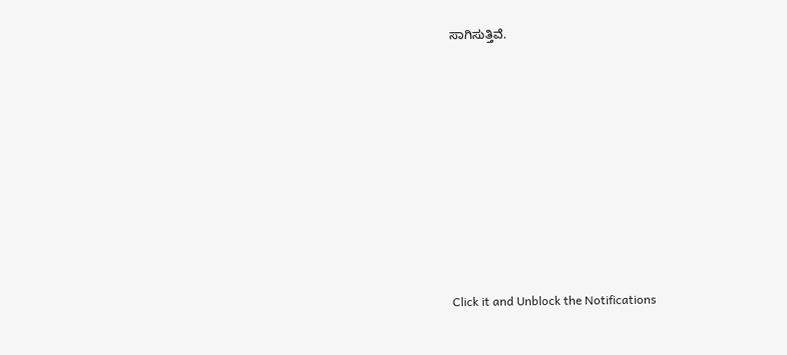ಸಾಗಿಸುತ್ತಿವೆ.












Click it and Unblock the Notifications